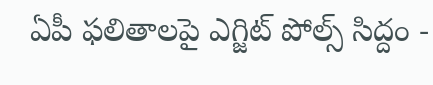ఏపీ ఫలితాలపై ఎగ్జిట్ పోల్స్ సిద్దం -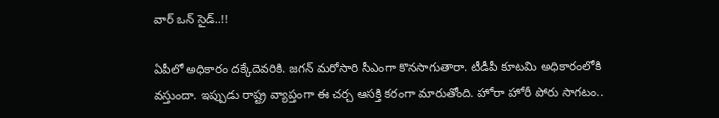వార్ ఒన్ సైడ్..!!

ఏపీలో అధికారం దక్కేదెవరికి. జగన్ మరోసారి సీఎంగా కొనసాగుతారా. టీడీపీ కూటమి అధికారంలోకి వస్తుందా. ఇప్పుడు రాష్ట్ర వ్యాప్తంగా ఈ చర్చ ఆసక్తి కరంగా మారుతోంది. హోరా హోరీ పోరు సాగటం..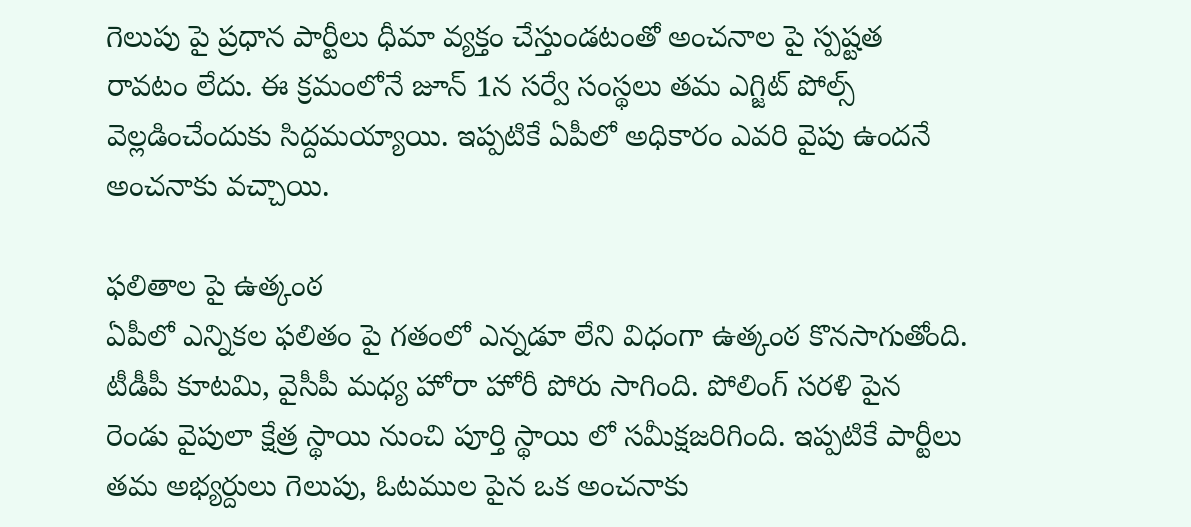గెలుపు పై ప్రధాన పార్టీలు ధీమా వ్యక్తం చేస్తుండటంతో అంచనాల పై స్పష్టత రావటం లేదు. ఈ క్రమంలోనే జూన్ 1న సర్వే సంస్థలు తమ ఎగ్జిట్ పోల్స్ వెల్లడించేందుకు సిద్దమయ్యాయి. ఇప్పటికే ఏపీలో అధికారం ఎవరి వైపు ఉందనే అంచనాకు వచ్చాయి.

ఫలితాల పై ఉత్కంఠ
ఏపీలో ఎన్నికల ఫలితం పై గతంలో ఎన్నడూ లేని విధంగా ఉత్కంఠ కొనసాగుతోంది. టీడీపీ కూటమి, వైసీపీ మధ్య హోరా హోరీ పోరు సాగింది. పోలింగ్ సరళి పైన రెండు వైపులా క్షేత్ర స్థాయి నుంచి పూర్తి స్థాయి లో సమీక్షజరిగింది. ఇప్పటికే పార్టీలు తమ అభ్యర్దులు గెలుపు, ఓటముల పైన ఒక అంచనాకు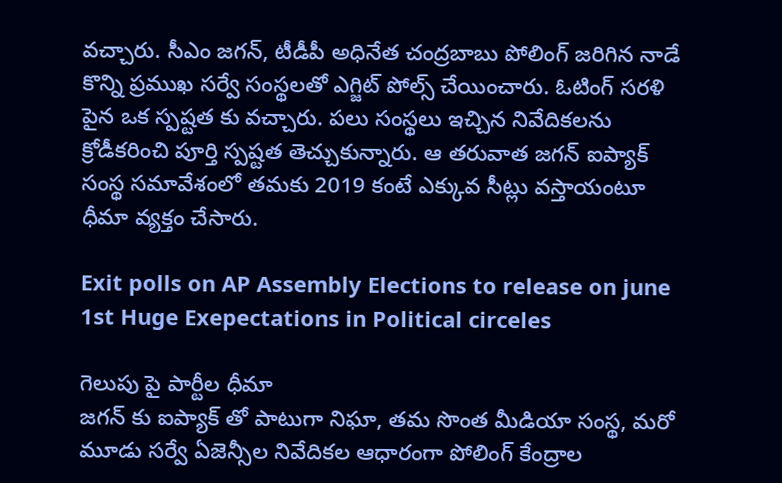వచ్చారు. సీఎం జగన్, టీడీపీ అధినేత చంద్రబాబు పోలింగ్ జరిగిన నాడే కొన్ని ప్రముఖ సర్వే సంస్థలతో ఎగ్జిట్ పోల్స్ చేయించారు. ఓటింగ్ సరళి పైన ఒక స్పష్టత కు వచ్చారు. పలు సంస్థలు ఇచ్చిన నివేదికలను క్రోడీకరించి పూర్తి స్పష్టత తెచ్చుకున్నారు. ఆ తరువాత జగన్ ఐప్యాక్ సంస్థ సమావేశంలో తమకు 2019 కంటే ఎక్కువ సీట్లు వస్తాయంటూ ధీమా వ్యక్తం చేసారు.

Exit polls on AP Assembly Elections to release on june 1st Huge Exepectations in Political circeles

గెలుపు పై పార్టీల ధీమా
జగన్ కు ఐప్యాక్ తో పాటుగా నిఘా, తమ సొంత మీడియా సంస్థ, మరో మూడు సర్వే ఏజెన్సీల నివేదికల ఆధారంగా పోలింగ్ కేంద్రాల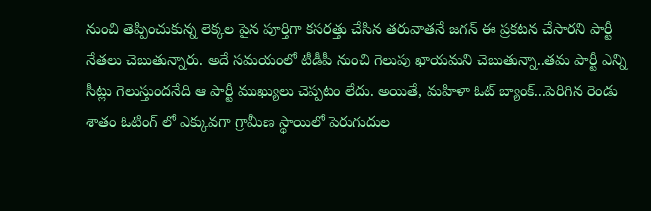నుంచి తెప్పించుకున్న లెక్కల పైన పూర్తిగా కసరత్తు చేసిన తరువాతనే జగన్ ఈ ప్రకటన చేసారని పార్టీ నేతలు చెబుతున్నారు. అదే సమయంలో టీడీపీ నుంచి గెలుపు ఖాయమని చెబుతున్నా..తమ పార్టీ ఎన్ని సీట్లు గెలుస్తుందనేది ఆ పార్టీ ముఖ్యులు చెప్పటం లేదు. అయితే, మహిళా ఓట్ బ్యాంక్...పెరిగిన రెండు శాతం ఓటింగ్ లో ఎక్కువగా గ్రామీణ స్థాయిలో పెరుగుదుల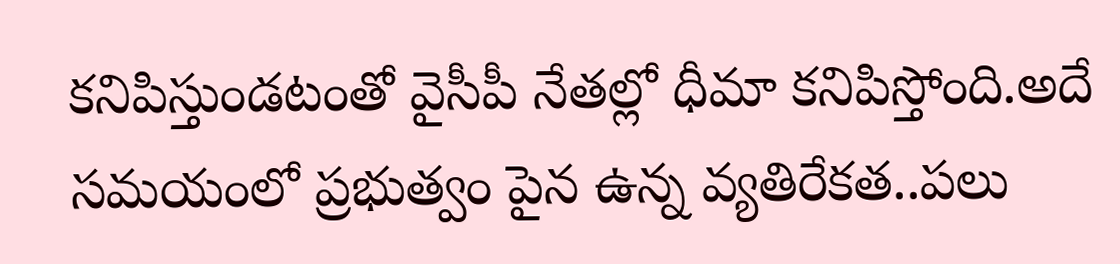కనిపిస్తుండటంతో వైసీపీ నేతల్లో ధీమా కనిపిస్తోంది.అదే సమయంలో ప్రభుత్వం పైన ఉన్న వ్యతిరేకత..పలు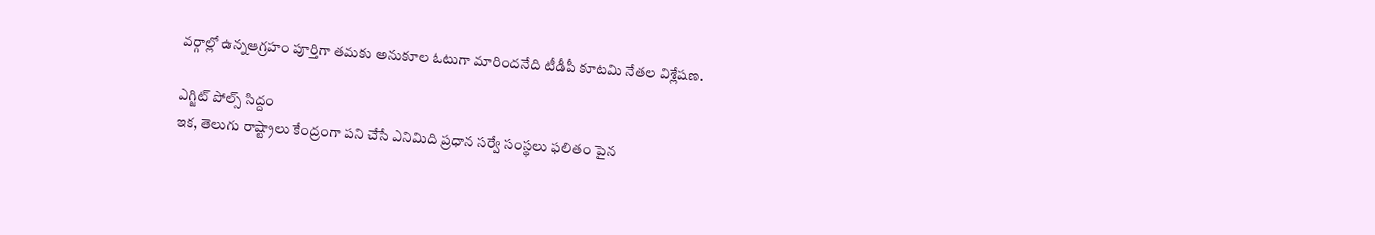వర్గాల్లో ఉన్నఆగ్రహం పూర్తిగా తమకు అనుకూల ఓటుగా మారిందనేది టీడీపీ కూటమి నేతల విశ్లేషణ.

ఎగ్జిట్ పోల్స్ సిద్దం
ఇక, తెలుగు రాష్ట్రాలు కేంద్రంగా పని చేసే ఎనిమిది ప్రధాన సర్వే సంస్థలు ఫలితం పైన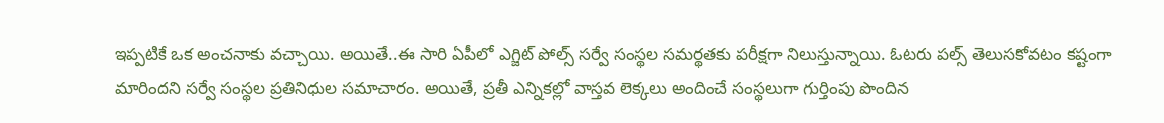ఇప్పటికే ఒక అంచనాకు వచ్చాయి. అయితే..ఈ సారి ఏపీలో ఎగ్జిట్ పోల్స్ సర్వే సంస్థల సమర్థతకు పరీక్షగా నిలుస్తున్నాయి. ఓటరు పల్స్ తెలుసకోవటం కష్టంగా మారిందని సర్వే సంస్థల ప్రతినిధుల సమాచారం. అయితే, ప్రతీ ఎన్నికల్లో వాస్తవ లెక్కలు అందించే సంస్థలుగా గుర్తింపు పొందిన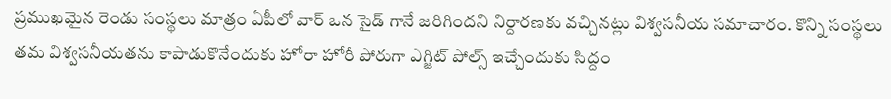ప్రముఖమైన రెండు సంస్థలు మాత్రం ఏపీలో వార్ ఒన సైడ్ గానే జరిగిందని నిర్దారణకు వచ్చినట్లు విశ్వసనీయ సమాచారం. కొన్ని సంస్థలు తమ విశ్వసనీయతను కాపాడుకొనేందుకు హోరా హోరీ పోరుగా ఎగ్జిట్ పోల్స్ ఇచ్చేందుకు సిద్దం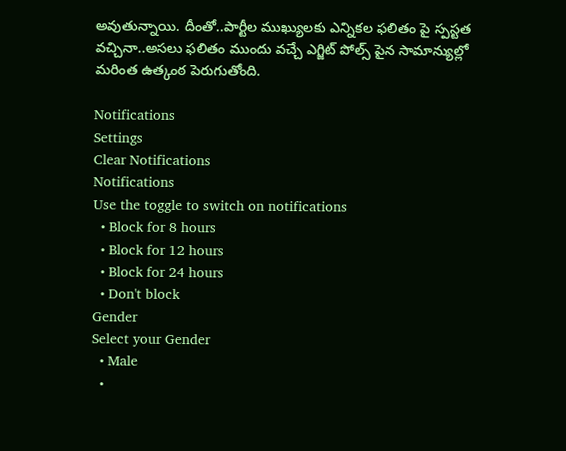అవుతున్నాయి. దీంతో..పార్టీల ముఖ్యులకు ఎన్నికల ఫలితం పై స్పస్టత వచ్చినా..అసలు ఫలితం ముందు వచ్చే ఎగ్జిట్ పోల్స్ పైన సామాన్యుల్లో మరింత ఉత్కంఠ పెరుగుతోంది.

Notifications
Settings
Clear Notifications
Notifications
Use the toggle to switch on notifications
  • Block for 8 hours
  • Block for 12 hours
  • Block for 24 hours
  • Don't block
Gender
Select your Gender
  • Male
  •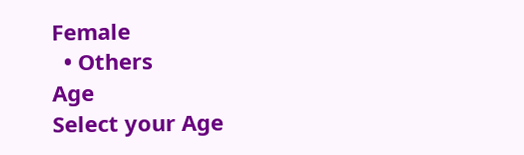Female
  • Others
Age
Select your Age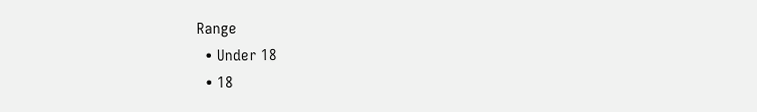Range
  • Under 18
  • 18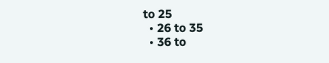to 25
  • 26 to 35
  • 36 to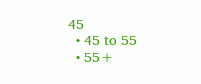45
  • 45 to 55
  • 55+